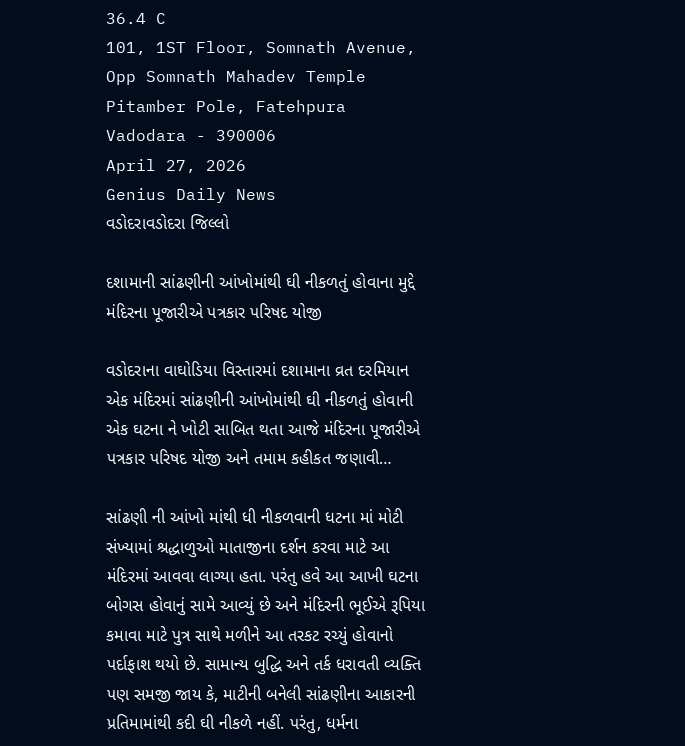36.4 C
101, 1ST Floor, Somnath Avenue, Opp Somnath Mahadev Temple Pitamber Pole, Fatehpura Vadodara - 390006
April 27, 2026
Genius Daily News
વડોદરાવડોદરા જિલ્લો

દશામાની સાંઢણીની આંખોમાંથી ઘી નીકળતું હોવાના મુદ્દે મંદિરના પૂજારીએ પત્રકાર પરિષદ યોજી

વડોદરાના વાઘોડિયા વિસ્તારમાં દશામાના વ્રત દરમિયાન એક મંદિરમાં સાંઢણીની આંખોમાંથી ઘી નીકળતું હોવાની એક ઘટના ને ખોટી સાબિત થતા આજે મંદિરના પૂજારીએ પત્રકાર પરિષદ યોજી અને તમામ કહીકત જણાવી…

સાંઢણી ની આંખો માંથી ધી નીકળવાની ધટના માં મોટી સંખ્યામાં શ્રદ્ધાળુઓ માતાજીના દર્શન કરવા માટે આ મંદિરમાં આવવા લાગ્યા હતા. પરંતુ હવે આ આખી ઘટના બોગસ હોવાનું સામે આવ્યું છે અને મંદિરની ભૂઈએ રૂપિયા કમાવા માટે પુત્ર સાથે મળીને આ તરકટ રચ્યું હોવાનો પર્દાફાશ થયો છે. સામાન્ય બુદ્ધિ અને તર્ક ધરાવતી વ્યક્તિ પણ સમજી જાય કે, માટીની બનેલી સાંઢણીના આકારની પ્રતિમામાંથી કદી ઘી નીકળે નહીં. પરંતુ, ધર્મના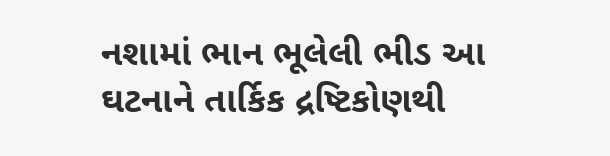નશામાં ભાન ભૂલેલી ભીડ આ ઘટનાને તાર્કિક દ્રષ્ટિકોણથી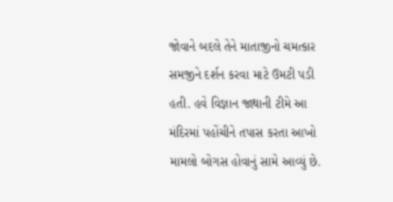જોવાને બદલે તેને માતાજીનો ચમત્કાર સમજીને દર્શન કરવા માટે ઉમટી પડી હતી. હવે વિજ્ઞાન જાથાની ટીમે આ મંદિરમાં પહોંચીને તપાસ કરતા આખો મામલો બોગસ હોવાનું સામે આવ્યું છે.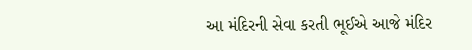આ મંદિરની સેવા કરતી ભૂઈએ આજે મંદિર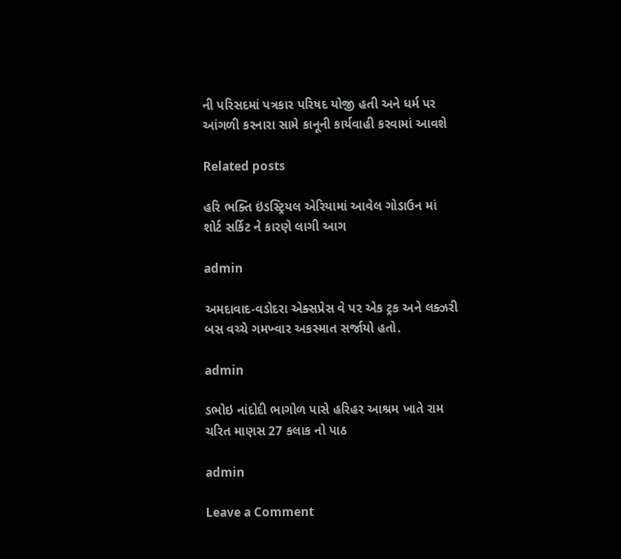ની પરિસદમાં પત્રકાર પરિષદ યોજી હતી અને ધર્મ પર આંગળી કરનારા સામે કાનૂની કાર્યવાહી કરવામાં આવશે

Related posts

હરિ ભક્તિ ઇંડસ્ટ્રિયલ એરિયામાં આવેલ ગોડાઉન માં શોર્ટ સર્કિટ ને કારણે લાગી આગ

admin

અમદાવાદ-વડોદરા એક્સપ્રેસ વે પર એક ટ્રક અને લક્ઝરી બસ વચ્ચે ગમખ્વાર અકસ્માત સર્જાયો હતો.

admin

ડભોઇ નાંદોદી ભાગોળ પાસે હરિહર આશ્રમ ખાતે રામ ચરિત માણસ 27 કલાક નો પાઠ

admin

Leave a Comment